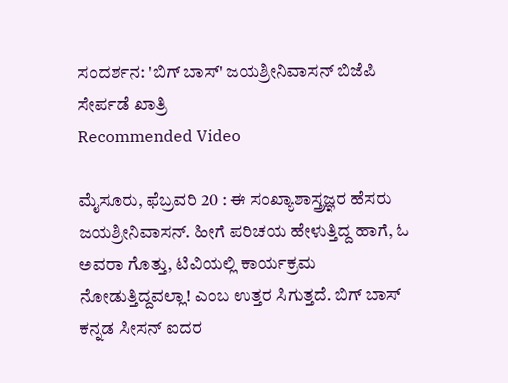ಸಂದರ್ಶನ: 'ಬಿಗ್ ಬಾಸ್' ಜಯಶ್ರೀನಿವಾಸನ್ ಬಿಜೆಪಿ ಸೇರ್ಪಡೆ ಖಾತ್ರಿ
Recommended Video

ಮೈಸೂರು, ಫೆಬ್ರವರಿ 20 : ಈ ಸಂಖ್ಯಾಶಾಸ್ತ್ರಜ್ಞರ ಹೆಸರು ಜಯಶ್ರೀನಿವಾಸನ್. ಹೀಗೆ ಪರಿಚಯ ಹೇಳುತ್ತಿದ್ದ ಹಾಗೆ, ಓ ಅವರಾ ಗೊತ್ತು, ಟಿವಿಯಲ್ಲಿ ಕಾರ್ಯಕ್ರಮ ನೋಡುತ್ತಿದ್ದವಲ್ಲಾ! ಎಂಬ ಉತ್ತರ ಸಿಗುತ್ತದೆ. ಬಿಗ್ ಬಾಸ್ ಕನ್ನಡ ಸೀಸನ್ ಐದರ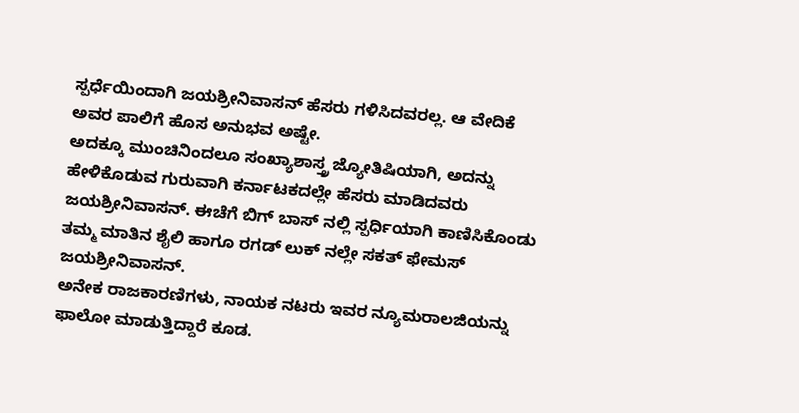ಸ್ಪರ್ಧೆಯಿಂದಾಗಿ ಜಯಶ್ರೀನಿವಾಸನ್ ಹೆಸರು ಗಳಿಸಿದವರಲ್ಲ. ಆ ವೇದಿಕೆ ಅವರ ಪಾಲಿಗೆ ಹೊಸ ಅನುಭವ ಅಷ್ಟೇ.
ಅದಕ್ಕೂ ಮುಂಚಿನಿಂದಲೂ ಸಂಖ್ಯಾಶಾಸ್ತ್ರ ಜ್ಯೋತಿಷಿಯಾಗಿ, ಅದನ್ನು ಹೇಳಿಕೊಡುವ ಗುರುವಾಗಿ ಕರ್ನಾಟಕದಲ್ಲೇ ಹೆಸರು ಮಾಡಿದವರು ಜಯಶ್ರೀನಿವಾಸನ್. ಈಚೆಗೆ ಬಿಗ್ ಬಾಸ್ ನಲ್ಲಿ ಸ್ಪರ್ಧಿಯಾಗಿ ಕಾಣಿಸಿಕೊಂಡು ತಮ್ಮ ಮಾತಿನ ಶೈಲಿ ಹಾಗೂ ರಗಡ್ ಲುಕ್ ನಲ್ಲೇ ಸಕತ್ ಫೇಮಸ್ ಜಯಶ್ರೀನಿವಾಸನ್.
ಅನೇಕ ರಾಜಕಾರಣಿಗಳು, ನಾಯಕ ನಟರು ಇವರ ನ್ಯೂಮರಾಲಜಿಯನ್ನು ಫಾಲೋ ಮಾಡುತ್ತಿದ್ದಾರೆ ಕೂಡ.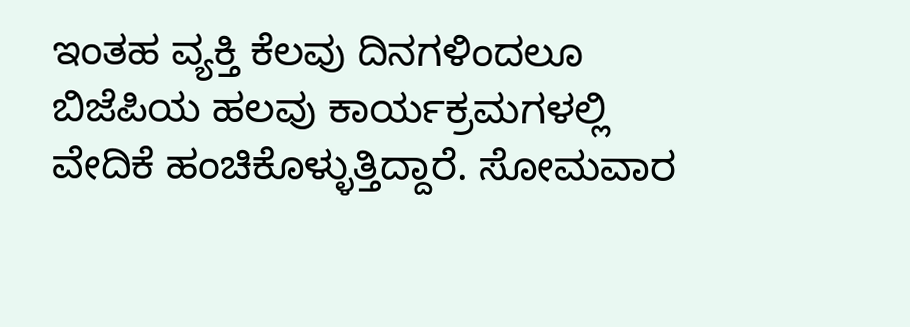ಇಂತಹ ವ್ಯಕ್ತಿ ಕೆಲವು ದಿನಗಳಿಂದಲೂ ಬಿಜೆಪಿಯ ಹಲವು ಕಾರ್ಯಕ್ರಮಗಳಲ್ಲಿ ವೇದಿಕೆ ಹಂಚಿಕೊಳ್ಳುತ್ತಿದ್ದಾರೆ. ಸೋಮವಾರ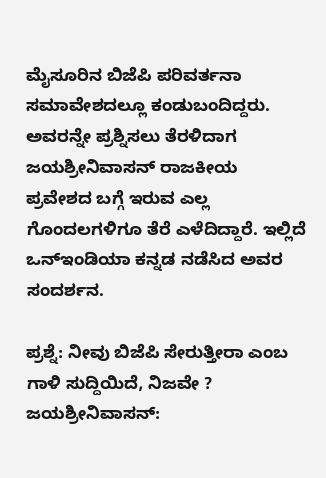ಮೈಸೂರಿನ ಬಿಜೆಪಿ ಪರಿವರ್ತನಾ ಸಮಾವೇಶದಲ್ಲೂ ಕಂಡುಬಂದಿದ್ದರು. ಅವರನ್ನೇ ಪ್ರಶ್ನಿಸಲು ತೆರಳಿದಾಗ ಜಯಶ್ರೀನಿವಾಸನ್ ರಾಜಕೀಯ ಪ್ರವೇಶದ ಬಗ್ಗೆ ಇರುವ ಎಲ್ಲ ಗೊಂದಲಗಳಿಗೂ ತೆರೆ ಎಳೆದಿದ್ದಾರೆ. ಇಲ್ಲಿದೆ ಒನ್ಇಂಡಿಯಾ ಕನ್ನಡ ನಡೆಸಿದ ಅವರ ಸಂದರ್ಶನ.

ಪ್ರಶ್ನೆ: ನೀವು ಬಿಜೆಪಿ ಸೇರುತ್ತೀರಾ ಎಂಬ ಗಾಳಿ ಸುದ್ದಿಯಿದೆ, ನಿಜವೇ ?
ಜಯಶ್ರೀನಿವಾಸನ್: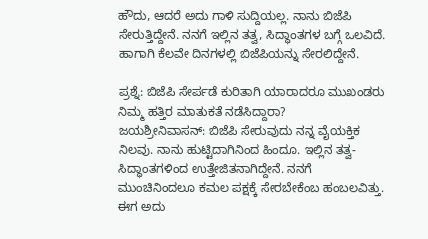ಹೌದು, ಆದರೆ ಅದು ಗಾಳಿ ಸುದ್ದಿಯಲ್ಲ. ನಾನು ಬಿಜೆಪಿ ಸೇರುತ್ತಿದ್ದೇನೆ. ನನಗೆ ಇಲ್ಲಿನ ತತ್ವ, ಸಿದ್ಧಾಂತಗಳ ಬಗ್ಗೆ ಒಲವಿದೆ. ಹಾಗಾಗಿ ಕೆಲವೇ ದಿನಗಳಲ್ಲಿ ಬಿಜೆಪಿಯನ್ನು ಸೇರಲಿದ್ದೇನೆ.

ಪ್ರಶ್ನೆ: ಬಿಜೆಪಿ ಸೇರ್ಪಡೆ ಕುರಿತಾಗಿ ಯಾರಾದರೂ ಮುಖಂಡರು ನಿಮ್ಮ ಹತ್ತಿರ ಮಾತುಕತೆ ನಡೆಸಿದ್ದಾರಾ?
ಜಯಶ್ರೀನಿವಾಸನ್: ಬಿಜೆಪಿ ಸೇರುವುದು ನನ್ನ ವೈಯಕ್ತಿಕ ನಿಲವು. ನಾನು ಹುಟ್ಟಿದಾಗಿನಿಂದ ಹಿಂದೂ. ಇಲ್ಲಿನ ತತ್ವ- ಸಿದ್ಧಾಂತಗಳಿಂದ ಉತ್ತೇಜಿತನಾಗಿದ್ದೇನೆ. ನನಗೆ ಮುಂಚಿನಿಂದಲೂ ಕಮಲ ಪಕ್ಷಕ್ಕೆ ಸೇರಬೇಕೆಂಬ ಹಂಬಲವಿತ್ತು. ಈಗ ಅದು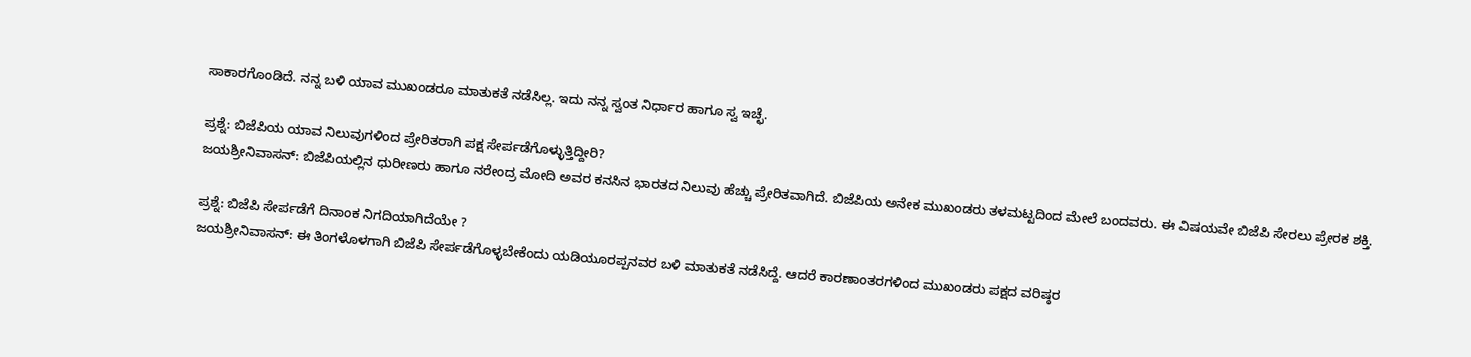ಸಾಕಾರಗೊಂಡಿದೆ. ನನ್ನ ಬಳಿ ಯಾವ ಮುಖಂಡರೂ ಮಾತುಕತೆ ನಡೆಸಿಲ್ಲ. ಇದು ನನ್ನ ಸ್ವಂತ ನಿರ್ಧಾರ ಹಾಗೂ ಸ್ವ ಇಚ್ಛೆ.

ಪ್ರಶ್ನೆ: ಬಿಜೆಪಿಯ ಯಾವ ನಿಲುವುಗಳಿಂದ ಪ್ರೇರಿತರಾಗಿ ಪಕ್ಷ ಸೇರ್ಪಡೆಗೊಳ್ಳುತ್ತಿದ್ದೀರಿ?
ಜಯಶ್ರೀನಿವಾಸನ್: ಬಿಜೆಪಿಯಲ್ಲಿನ ಧುರೀಣರು ಹಾಗೂ ನರೇಂದ್ರ ಮೋದಿ ಅವರ ಕನಸಿನ ಭಾರತದ ನಿಲುವು ಹೆಚ್ಚು ಪ್ರೇರಿತವಾಗಿದೆ. ಬಿಜೆಪಿಯ ಅನೇಕ ಮುಖಂಡರು ತಳಮಟ್ಟದಿಂದ ಮೇಲೆ ಬಂದವರು. ಈ ವಿಷಯವೇ ಬಿಜೆಪಿ ಸೇರಲು ಪ್ರೇರಕ ಶಕ್ತಿ.

ಪ್ರಶ್ನೆ: ಬಿಜೆಪಿ ಸೇರ್ಪಡೆಗೆ ದಿನಾಂಕ ನಿಗದಿಯಾಗಿದೆಯೇ ?
ಜಯಶ್ರೀನಿವಾಸನ್: ಈ ತಿಂಗಳೊಳಗಾಗಿ ಬಿಜೆಪಿ ಸೇರ್ಪಡೆಗೊಳ್ಳಬೇಕೆಂದು ಯಡಿಯೂರಪ್ಪನವರ ಬಳಿ ಮಾತುಕತೆ ನಡೆಸಿದ್ದೆ. ಆದರೆ ಕಾರಣಾಂತರಗಳಿಂದ ಮುಖಂಡರು ಪಕ್ಷದ ವರಿಷ್ಠರ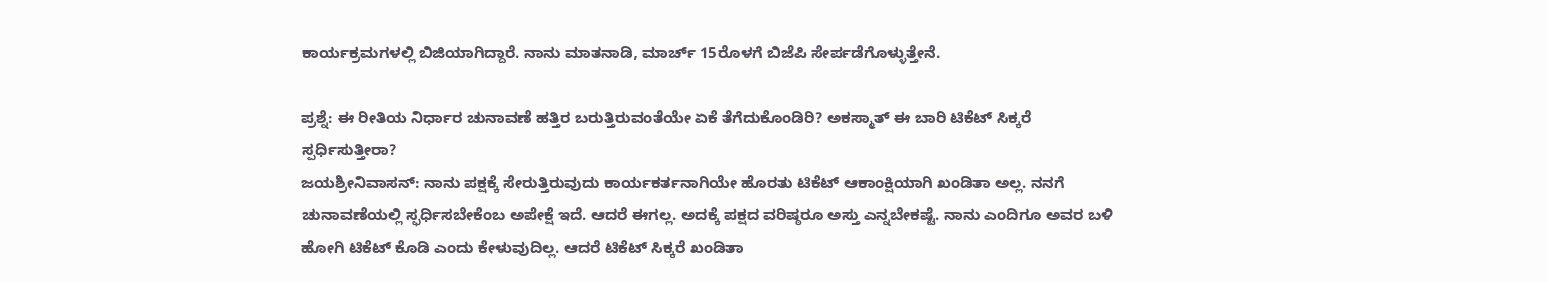ಕಾರ್ಯಕ್ರಮಗಳಲ್ಲಿ ಬಿಜಿಯಾಗಿದ್ದಾರೆ. ನಾನು ಮಾತನಾಡಿ, ಮಾರ್ಚ್ 15ರೊಳಗೆ ಬಿಜೆಪಿ ಸೇರ್ಪಡೆಗೊಳ್ಳುತ್ತೇನೆ.

ಪ್ರಶ್ನೆ: ಈ ರೀತಿಯ ನಿರ್ಧಾರ ಚುನಾವಣೆ ಹತ್ತಿರ ಬರುತ್ತಿರುವಂತೆಯೇ ಏಕೆ ತೆಗೆದುಕೊಂಡಿರಿ? ಅಕಸ್ಮಾತ್ ಈ ಬಾರಿ ಟಿಕೆಟ್ ಸಿಕ್ಕರೆ ಸ್ಪರ್ಧಿಸುತ್ತೀರಾ?
ಜಯಶ್ರೀನಿವಾಸನ್: ನಾನು ಪಕ್ಷಕ್ಕೆ ಸೇರುತ್ತಿರುವುದು ಕಾರ್ಯಕರ್ತನಾಗಿಯೇ ಹೊರತು ಟಿಕೆಟ್ ಆಕಾಂಕ್ಷಿಯಾಗಿ ಖಂಡಿತಾ ಅಲ್ಲ. ನನಗೆ ಚುನಾವಣೆಯಲ್ಲಿ ಸ್ಫರ್ಧಿಸಬೇಕೆಂಬ ಅಪೇಕ್ಷೆ ಇದೆ. ಆದರೆ ಈಗಲ್ಲ. ಅದಕ್ಕೆ ಪಕ್ಷದ ವರಿಷ್ಠರೂ ಅಸ್ತು ಎನ್ನಬೇಕಷ್ಟೆ. ನಾನು ಎಂದಿಗೂ ಅವರ ಬಳಿ ಹೋಗಿ ಟಿಕೆಟ್ ಕೊಡಿ ಎಂದು ಕೇಳುವುದಿಲ್ಲ. ಆದರೆ ಟಿಕೆಟ್ ಸಿಕ್ಕರೆ ಖಂಡಿತಾ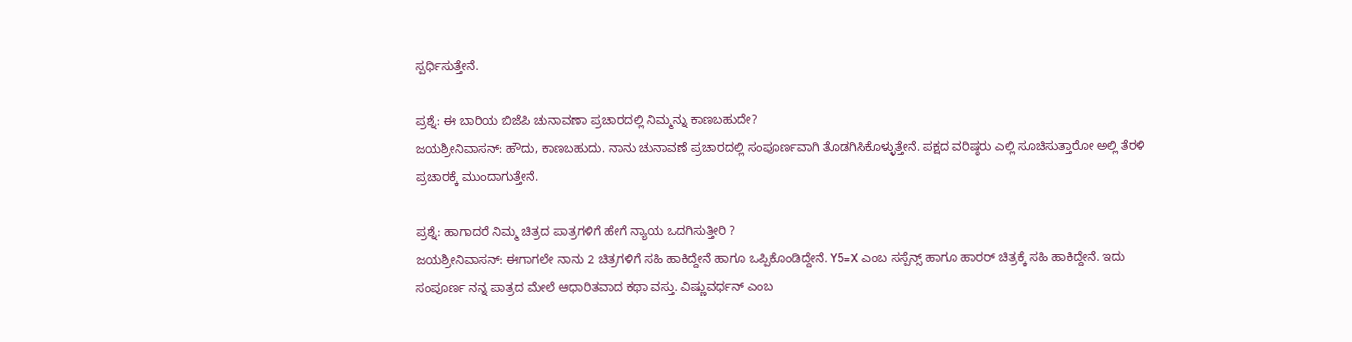ಸ್ಪರ್ಧಿಸುತ್ತೇನೆ.

ಪ್ರಶ್ನೆ: ಈ ಬಾರಿಯ ಬಿಜೆಪಿ ಚುನಾವಣಾ ಪ್ರಚಾರದಲ್ಲಿ ನಿಮ್ಮನ್ನು ಕಾಣಬಹುದೇ?
ಜಯಶ್ರೀನಿವಾಸನ್: ಹೌದು, ಕಾಣಬಹುದು. ನಾನು ಚುನಾವಣೆ ಪ್ರಚಾರದಲ್ಲಿ ಸಂಪೂರ್ಣವಾಗಿ ತೊಡಗಿಸಿಕೊಳ್ಳುತ್ತೇನೆ. ಪಕ್ಷದ ವರಿಷ್ಠರು ಎಲ್ಲಿ ಸೂಚಿಸುತ್ತಾರೋ ಅಲ್ಲಿ ತೆರಳಿ ಪ್ರಚಾರಕ್ಕೆ ಮುಂದಾಗುತ್ತೇನೆ.

ಪ್ರಶ್ನೆ: ಹಾಗಾದರೆ ನಿಮ್ಮ ಚಿತ್ರದ ಪಾತ್ರಗಳಿಗೆ ಹೇಗೆ ನ್ಯಾಯ ಒದಗಿಸುತ್ತೀರಿ ?
ಜಯಶ್ರೀನಿವಾಸನ್: ಈಗಾಗಲೇ ನಾನು 2 ಚಿತ್ರಗಳಿಗೆ ಸಹಿ ಹಾಕಿದ್ದೇನೆ ಹಾಗೂ ಒಪ್ಪಿಕೊಂಡಿದ್ದೇನೆ. Y5=X ಎಂಬ ಸಸ್ಪೆನ್ಸ್ ಹಾಗೂ ಹಾರರ್ ಚಿತ್ರಕ್ಕೆ ಸಹಿ ಹಾಕಿದ್ದೇನೆ. ಇದು ಸಂಪೂರ್ಣ ನನ್ನ ಪಾತ್ರದ ಮೇಲೆ ಆಧಾರಿತವಾದ ಕಥಾ ವಸ್ತು. ವಿಷ್ಣುವರ್ಧನ್ ಎಂಬ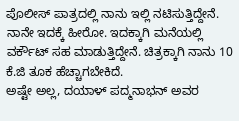ಪೊಲೀಸ್ ಪಾತ್ರದಲ್ಲಿ ನಾನು ಇಲ್ಲಿ ನಟಿಸುತ್ತಿದ್ದೇನೆ. ನಾನೇ ಇದಕ್ಕೆ ಹೀರೋ. ಇದಕ್ಕಾಗಿ ಮನೆಯಲ್ಲಿ ವರ್ಕೌಟ್ ಸಹ ಮಾಡುತ್ತಿದ್ದೇನೆ. ಚಿತ್ರಕ್ಕಾಗಿ ನಾನು 10 ಕೆ.ಜಿ ತೂಕ ಹೆಚ್ಚಾಗಬೇಕಿದೆ.
ಅಷ್ಟೇ ಅಲ್ಲ, ದಯಾಳ್ ಪದ್ಮನಾಭನ್ ಅವರ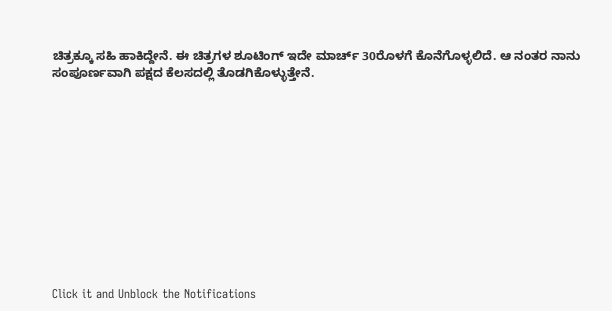ಚಿತ್ರಕ್ಕೂ ಸಹಿ ಹಾಕಿದ್ದೇನೆ. ಈ ಚಿತ್ರಗಳ ಶೂಟಿಂಗ್ ಇದೇ ಮಾರ್ಚ್ 30ರೊಳಗೆ ಕೊನೆಗೊಳ್ಳಲಿದೆ. ಆ ನಂತರ ನಾನು ಸಂಪೂರ್ಣವಾಗಿ ಪಕ್ಷದ ಕೆಲಸದಲ್ಲಿ ತೊಡಗಿಕೊಳ್ಳುತ್ತೇನೆ.












Click it and Unblock the Notifications